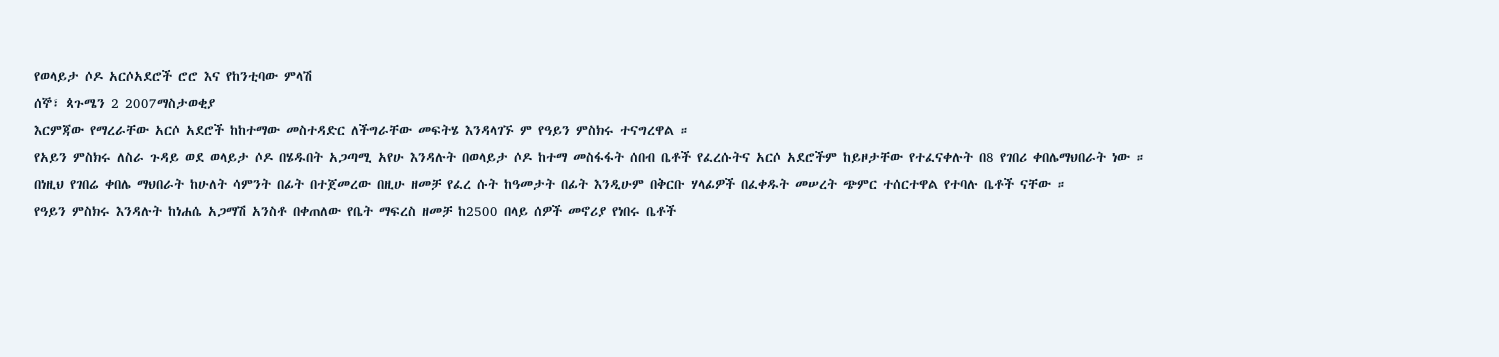የወላይታ ሶዶ አርሶአደሮች ሮሮ እና የከንቲባው ምላሽ
ሰኞ፣ ጳጉሜን 2 2007ማስታወቂያ
እርምጃው የማረራቸው አርሶ አደሮች ከከተማው መስተዳድር ለችግራቸው መፍትሄ እንዳላገኙ ም የዓይን ምስክሩ ተናግረዋል ።
የአይን ምስክሩ ለስራ ጉዳይ ወደ ወላይታ ሶዶ በሄዱበት አጋጣሚ አየሁ እንዳሉት በወላይታ ሶዶ ከተማ መስፋፋት ሰበብ ቤቶች የፈረሱትና አርሶ አደሮችም ከይዞታቸው የተፈናቀሉት በ8 የገበሪ ቀበሌማህበራት ነው ።
በነዚህ የገበሬ ቀበሌ ማህበራት ከሁለት ሳምንት በፊት በተጀመረው በዚሁ ዘመቻ የፈረ ሱት ከዓመታት በፊት እንዲሁም በቅርቡ ሃላፊዎች በፈቀዱት መሠረት ጭምር ተሰርተዋል የተባሉ ቤቶች ናቸው ።
የዓይን ምስክሩ እንዳሉት ከነሐሴ አጋማሽ አንስቶ በቀጠለው የቤት ማፍረስ ዘመቻ ከ2500 በላይ ሰዎች መኖሪያ የነበሩ ቤቶች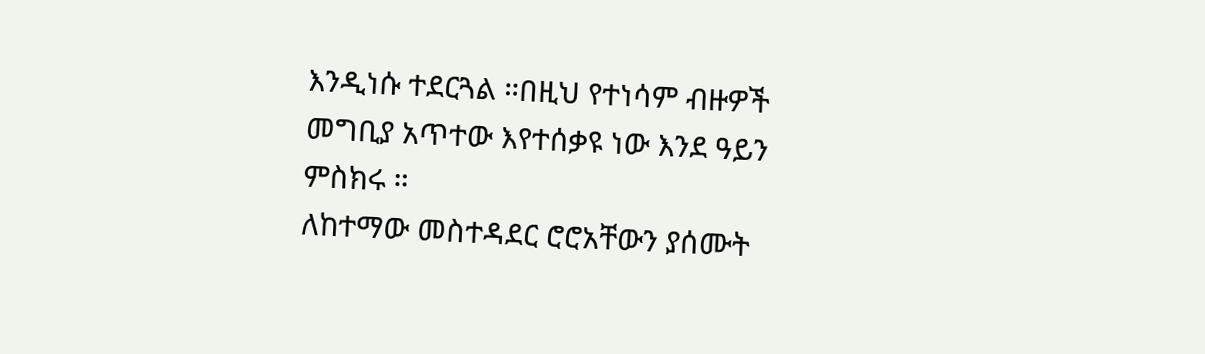እንዲነሱ ተደርጓል ።በዚህ የተነሳም ብዙዎች መግቢያ አጥተው እየተሰቃዩ ነው እንደ ዓይን ምስክሩ ።
ለከተማው መስተዳደር ሮሮአቸውን ያሰሙት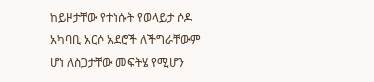ከይዞታቸው የተነሱት የወላይታ ሶዶ አካባቢ አርሶ አደሮች ለችግራቸውም ሆነ ለስጋታቸው መፍትሄ የሚሆን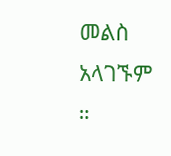መልስ አላገኙም ።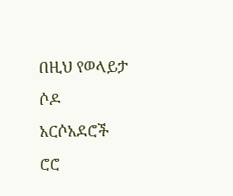በዚህ የወላይታ ሶዶ አርሶአደሮች ሮሮ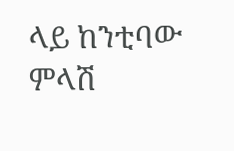ላይ ከንቲባው ምላሽ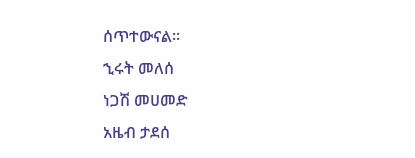ሰጥተውናል።
ኂሩት መለሰ
ነጋሽ መሀመድ
አዜብ ታደሰ